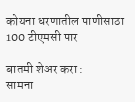कोयना धरणातील पाणीसाठा 100 टीएमसी पार

बातमी शेअर करा :
सामना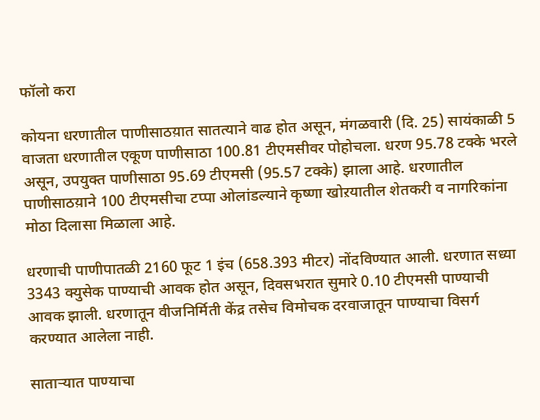फॉलो करा

कोयना धरणातील पाणीसाठय़ात सातत्याने वाढ होत असून, मंगळवारी (दि. 25) सायंकाळी 5 वाजता धरणातील एकूण पाणीसाठा 100.81 टीएमसीवर पोहोचला. धरण 95.78 टक्के भरले असून, उपयुक्त पाणीसाठा 95.69 टीएमसी (95.57 टक्के) झाला आहे. धरणातील पाणीसाठय़ाने 100 टीएमसीचा टप्पा ओलांडल्याने कृष्णा खोऱयातील शेतकरी व नागरिकांना मोठा दिलासा मिळाला आहे.

धरणाची पाणीपातळी 2160 फूट 1 इंच (658.393 मीटर) नोंदविण्यात आली. धरणात सध्या 3343 क्युसेक पाण्याची आवक होत असून, दिवसभरात सुमारे 0.10 टीएमसी पाण्याची आवक झाली. धरणातून वीजनिर्मिती केंद्र तसेच विमोचक दरवाजातून पाण्याचा विसर्ग करण्यात आलेला नाही.

साताऱ्यात पाण्याचा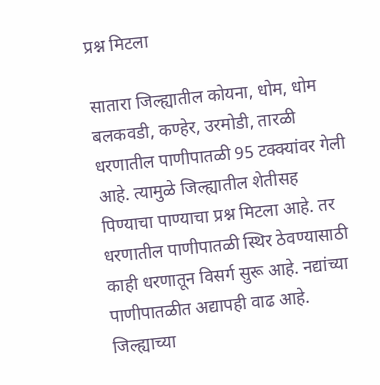प्रश्न मिटला

सातारा जिल्ह्यातील कोयना, धोम, धोम बलकवडी, कण्हेर, उरमोडी, तारळी धरणातील पाणीपातळी 95 टक्क्यांवर गेली आहे. त्यामुळे जिल्ह्यातील शेतीसह पिण्याचा पाण्याचा प्रश्न मिटला आहे. तर धरणातील पाणीपातळी स्थिर ठेवण्यासाठी काही धरणातून विसर्ग सुरू आहे. नद्यांच्या पाणीपातळीत अद्यापही वाढ आहे. जिल्ह्याच्या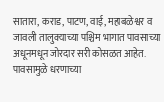सातारा, कराड, पाटण, वाई, महाबळेश्वर व जावली तालुक्याच्या पश्चिम भागात पावसाच्या अधूनमधून जोरदार सरी कोसळत आहेत. पावसामुळे धरणाच्या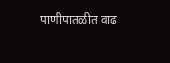पाणीपातळीत वाढ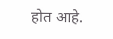होत आहे.